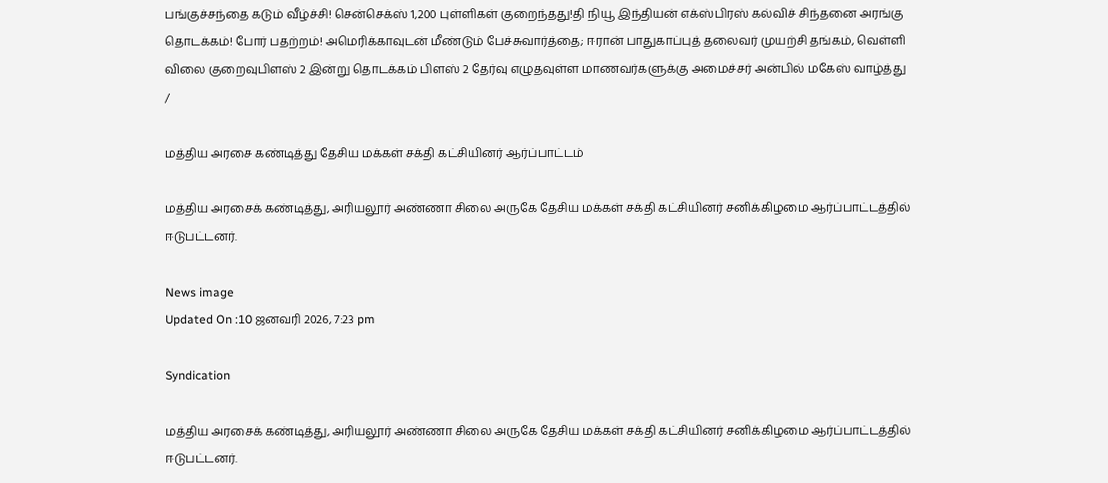பங்குச்சந்தை கடும் வீழ்ச்சி! சென்செக்ஸ் 1,200 புள்ளிகள் குறைந்தது!தி நியூ இந்தியன் எக்ஸ்பிரஸ் கல்விச் சிந்தனை அரங்கு தொடக்கம்! போர் பதற்றம்! அமெரிக்காவுடன் மீண்டும் பேச்சுவார்த்தை; ஈரான் பாதுகாப்புத் தலைவர் முயற்சி தங்கம், வெள்ளி விலை குறைவுபிளஸ் 2 இன்று தொடக்கம் பிளஸ் 2 தேர்வு எழுதவுள்ள மாணவர்களுக்கு அமைச்சர் அன்பில் மகேஸ் வாழ்த்து
/

மத்திய அரசை கண்டித்து தேசிய மக்கள் சக்தி கட்சியினர் ஆர்ப்பாட்டம்

மத்திய அரசைக் கண்டித்து, அரியலூர் அண்ணா சிலை அருகே தேசிய மக்கள் சக்தி கட்சியினர் சனிக்கிழமை ஆர்ப்பாட்டத்தில் ஈடுபட்டனர்.

News image
Updated On :10 ஜனவரி 2026, 7:23 pm

Syndication

மத்திய அரசைக் கண்டித்து, அரியலூர் அண்ணா சிலை அருகே தேசிய மக்கள் சக்தி கட்சியினர் சனிக்கிழமை ஆர்ப்பாட்டத்தில் ஈடுபட்டனர்.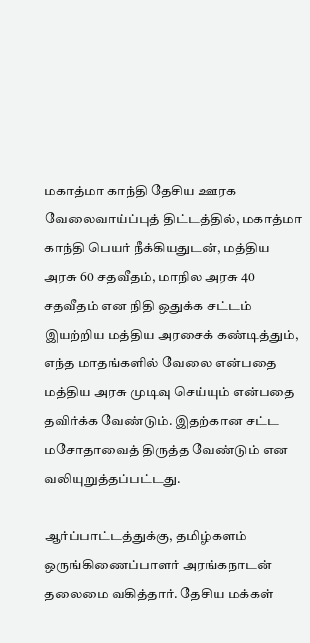மகாத்மா காந்தி தேசிய ஊரக வேலைவாய்ப்புத் திட்டத்தில், மகாத்மா காந்தி பெயர் நீக்கியதுடன், மத்திய அரசு 60 சதவீதம், மாநில அரசு 40 சதவீதம் என நிதி ஒதுக்க சட்டம் இயற்றிய மத்திய அரசைக் கண்டித்தும், எந்த மாதங்களில் வேலை என்பதை மத்திய அரசு முடிவு செய்யும் என்பதை தவிர்க்க வேண்டும். இதற்கான சட்ட மசோதாவைத் திருத்த வேண்டும் என வலியுறுத்தப்பட்டது.

ஆர்ப்பாட்டத்துக்கு, தமிழ்களம் ஒருங்கிணைப்பாளர் அரங்கநாடன் தலைமை வகித்தார். தேசிய மக்கள்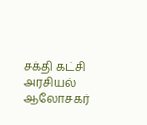சக்தி கட்சி அரசியல் ஆலோசகர்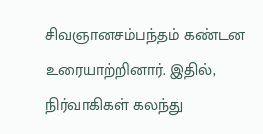சிவஞானசம்பந்தம் கண்டன உரையாற்றினார். இதில், நிர்வாகிகள் கலந்து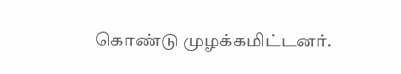கொண்டு முழக்கமிட்டனர்.